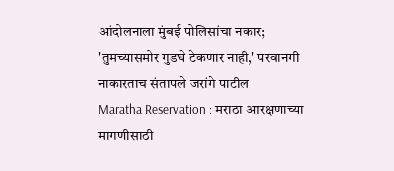आंदोलनाला मुंबई पोलिसांचा नकार; 'तुमच्यासमोर गुडघे टेकणार नाही,' परवानगी नाकारताच संतापले जरांगे पाटील
Maratha Reservation : मराठा आरक्षणाच्या मागणीसाठी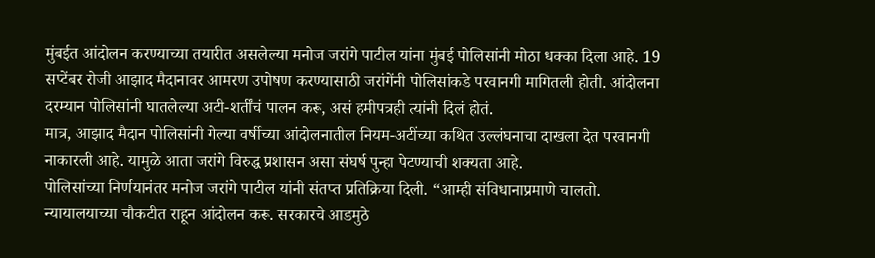मुंबईत आंदोलन करण्याच्या तयारीत असलेल्या मनोज जरांगे पाटील यांना मुंबई पोलिसांनी मोठा धक्का दिला आहे. 19 सप्टेंबर रोजी आझाद मैदानावर आमरण उपोषण करण्यासाठी जरांगेंनी पोलिसांकडे परवानगी मागितली होती. आंदोलना दरम्यान पोलिसांनी घातलेल्या अटी-शर्तींचं पालन करू, असं हमीपत्रही त्यांनी दिलं होतं.
मात्र, आझाद मैदान पोलिसांनी गेल्या वर्षीच्या आंदोलनातील नियम-अटींच्या कथित उल्लंघनाचा दाखला देत परवानगी नाकारली आहे. यामुळे आता जरांगे विरुद्ध प्रशासन असा संघर्ष पुन्हा पेटण्याची शक्यता आहे.
पोलिसांच्या निर्णयानंतर मनोज जरांगे पाटील यांनी संतप्त प्रतिक्रिया दिली. “आम्ही संविधानाप्रमाणे चालतो. न्यायालयाच्या चौकटीत राहून आंदोलन करू. सरकारचे आडमुठे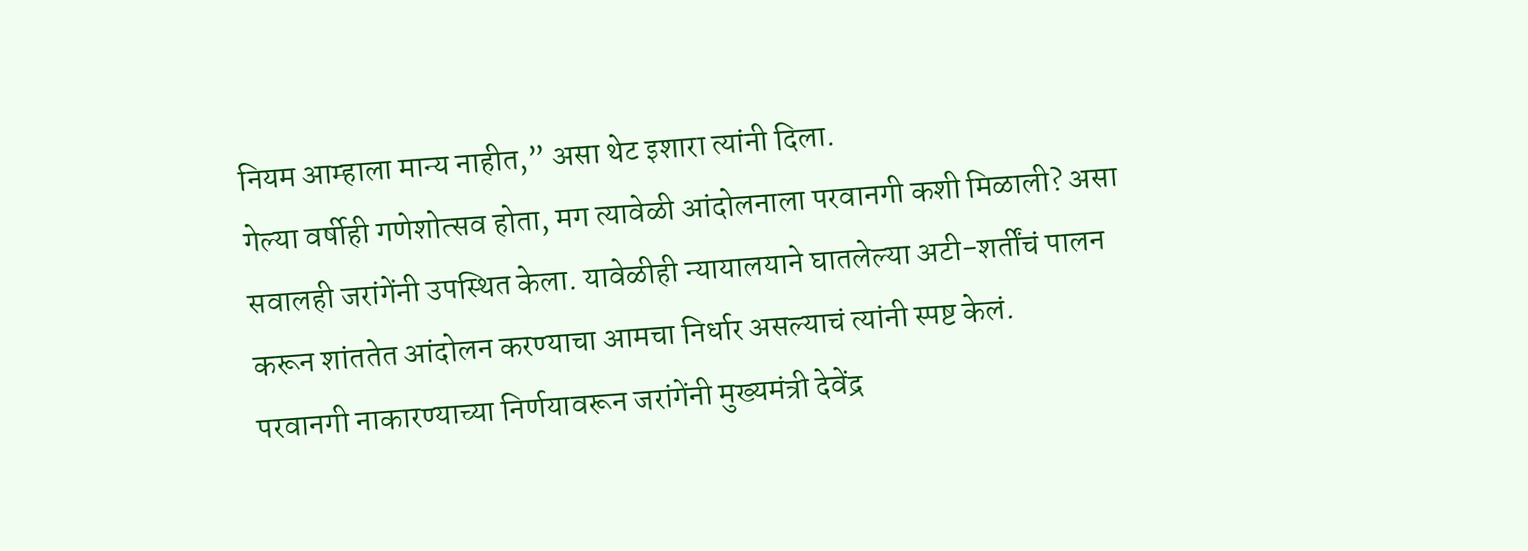नियम आम्हाला मान्य नाहीत,” असा थेट इशारा त्यांनी दिला.
गेल्या वर्षीही गणेशोत्सव होता, मग त्यावेळी आंदोलनाला परवानगी कशी मिळाली? असा सवालही जरांगेंनी उपस्थित केला. यावेळीही न्यायालयाने घातलेल्या अटी-शर्तींचं पालन करून शांततेत आंदोलन करण्याचा आमचा निर्धार असल्याचं त्यांनी स्पष्ट केलं.
परवानगी नाकारण्याच्या निर्णयावरून जरांगेंनी मुख्यमंत्री देवेंद्र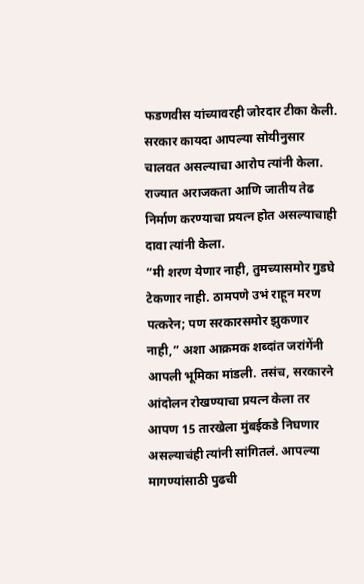फडणवीस यांच्यावरही जोरदार टीका केली. सरकार कायदा आपल्या सोयीनुसार चालवत असल्याचा आरोप त्यांनी केला. राज्यात अराजकता आणि जातीय तेढ निर्माण करण्याचा प्रयत्न होत असल्याचाही दावा त्यांनी केला.
“मी शरण येणार नाही, तुमच्यासमोर गुडघे टेकणार नाही. ठामपणे उभं राहून मरण पत्करेन; पण सरकारसमोर झुकणार नाही,” अशा आक्रमक शब्दांत जरांगेंनी आपली भूमिका मांडली. तसंच, सरकारने आंदोलन रोखण्याचा प्रयत्न केला तर आपण 15 तारखेला मुंबईकडे निघणार असल्याचंही त्यांनी सांगितलं. आपल्या मागण्यांसाठी पुढची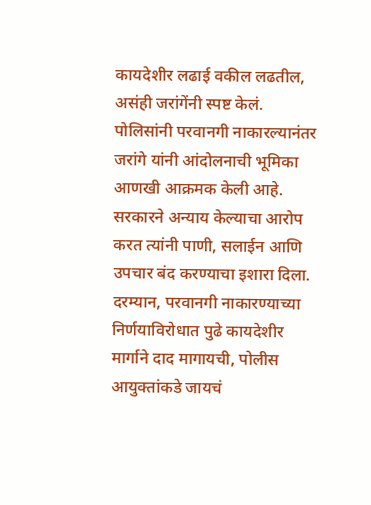कायदेशीर लढाई वकील लढतील, असंही जरांगेंनी स्पष्ट केलं.
पोलिसांनी परवानगी नाकारल्यानंतर जरांगे यांनी आंदोलनाची भूमिका आणखी आक्रमक केली आहे. सरकारने अन्याय केल्याचा आरोप करत त्यांनी पाणी, सलाईन आणि उपचार बंद करण्याचा इशारा दिला.
दरम्यान, परवानगी नाकारण्याच्या निर्णयाविरोधात पुढे कायदेशीर मार्गाने दाद मागायची, पोलीस आयुक्तांकडे जायचं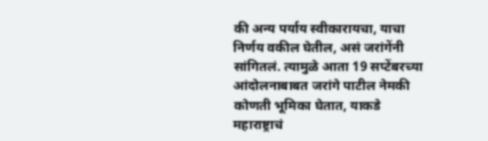की अन्य पर्याय स्वीकारायचा, याचा निर्णय वकील घेतील, असं जरांगेंनी सांगितलं. त्यामुळे आता 19 सप्टेंबरच्या आंदोलनाबाबत जरांगे पाटील नेमकी कोणती भूमिका घेतात, याकडे महाराष्ट्राचं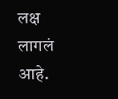लक्ष लागलं आहे.